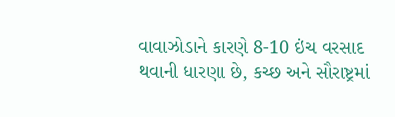વાવાઝોડાને કારણે 8-10 ઇંચ વરસાદ થવાની ધારણા છે, કચ્છ અને સૌરાષ્ટ્રમાં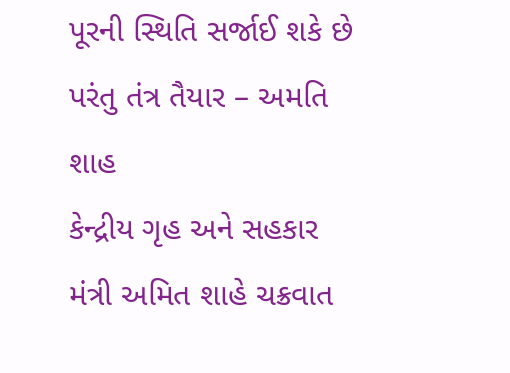પૂરની સ્થિતિ સર્જાઈ શકે છે પરંતુ તંત્ર તૈયાર – અમતિ શાહ
કેન્દ્રીય ગૃહ અને સહકાર મંત્રી અમિત શાહે ચક્રવાત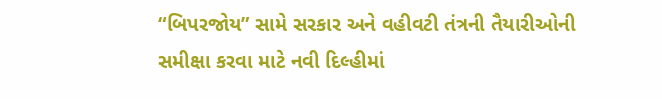“બિપરજોય” સામે સરકાર અને વહીવટી તંત્રની તૈયારીઓની સમીક્ષા કરવા માટે નવી દિલ્હીમાં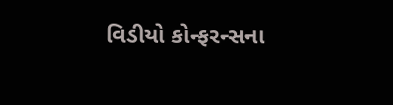વિડીયો કોન્ફરન્સના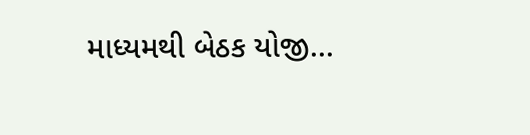માધ્યમથી બેઠક યોજી...